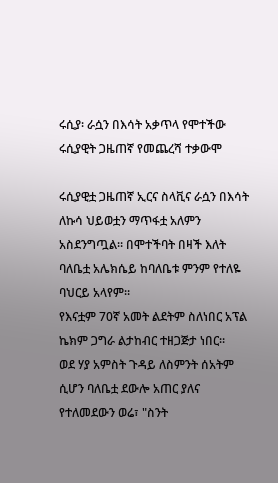ሩሲያ፡ ራሷን በእሳት አቃጥላ የሞተችው ሩሲያዊት ጋዜጠኛ የመጨረሻ ተቃውሞ

ሩሲያዊቷ ጋዜጠኛ ኢርና ስላቪና ራሷን በእሳት ለኩሳ ህይወቷን ማጥፋቷ አለምን አስደንግጧል። በሞተችባት በዛች እለት ባለቤቷ አሌክሴይ ከባለቤቱ ምንም የተለዬ ባህርይ አላየም።
የእናቷም 70ኛ አመት ልደትም ስለነበር አፕል ኬክም ጋግራ ልታከብር ተዘጋጅታ ነበር።
ወደ ሃያ አምስት ጉዳይ ለስምንት ሰአትም ሲሆን ባለቤቷ ደውሎ አጠር ያለና የተለመደውን ወሬ፣ "ስንት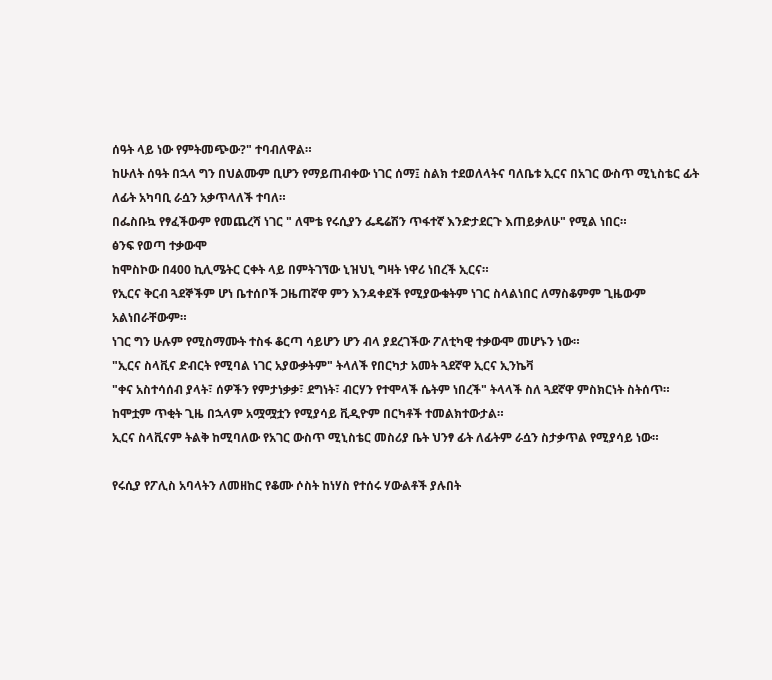ሰዓት ላይ ነው የምትመጭው?" ተባብለዋል።
ከሁለት ሰዓት በኋላ ግን በህልሙም ቢሆን የማይጠብቀው ነገር ሰማ፤ ስልክ ተደወለላትና ባለቤቱ ኢርና በአገር ውስጥ ሚኒስቴር ፊት ለፊት አካባቢ ራሷን አቃጥላለች ተባለ።
በፌስቡኳ የፃፈችውም የመጨረሻ ነገር " ለሞቴ የሩሲያን ፌዴሬሽን ጥፋተኛ እንድታደርጉ እጠይቃለሁ" የሚል ነበር።
ፅንፍ የወጣ ተቃውሞ
ከሞስኮው በ400 ኪሊሜትር ርቀት ላይ በምትገኘው ኒዝህኒ ግዛት ነዋሪ ነበረች ኢርና።
የኢርና ቅርብ ጓደኞችም ሆነ ቤተሰቦች ጋዜጠኛዋ ምን እንዳቀደች የሚያውቁትም ነገር ስላልነበር ለማስቆምም ጊዜውም አልነበራቸውም።
ነገር ግን ሁሉም የሚስማሙት ተስፋ ቆርጣ ሳይሆን ሆን ብላ ያደረገችው ፖለቲካዊ ተቃውሞ መሆኑን ነው።
"ኢርና ስላቪና ድብርት የሚባል ነገር አያውቃትም" ትላለች የበርካታ አመት ጓደኛዋ ኢርና ኢንኬቫ
"ቀና አስተሳሰብ ያላት፣ ሰዎችን የምታነቃቃ፣ ደግነት፣ ብርሃን የተሞላች ሴትም ነበረች" ትላላች ስለ ጓደኛዋ ምስክርነት ስትሰጥ።
ከሞቷም ጥቂት ጊዜ በኋላም አሟሟቷን የሚያሳይ ቪዲዮም በርካቶች ተመልክተውታል።
ኢርና ስላቪናም ትልቅ ከሚባለው የአገር ውስጥ ሚኒስቴር መስሪያ ቤት ህንፃ ፊት ለፊትም ራሷን ስታቃጥል የሚያሳይ ነው።

የሩሲያ የፖሊስ አባላትን ለመዘከር የቆሙ ሶስት ከነሃስ የተሰሩ ሃውልቶች ያሉበት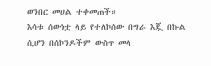ወንበር መሀል ተቀመጠች።
እሳቱ ሰውነቷ ላይ የተለኮሰው በግራ እጇ በኩል ሲሆን በሰኮንዶችም ውስጥ መላ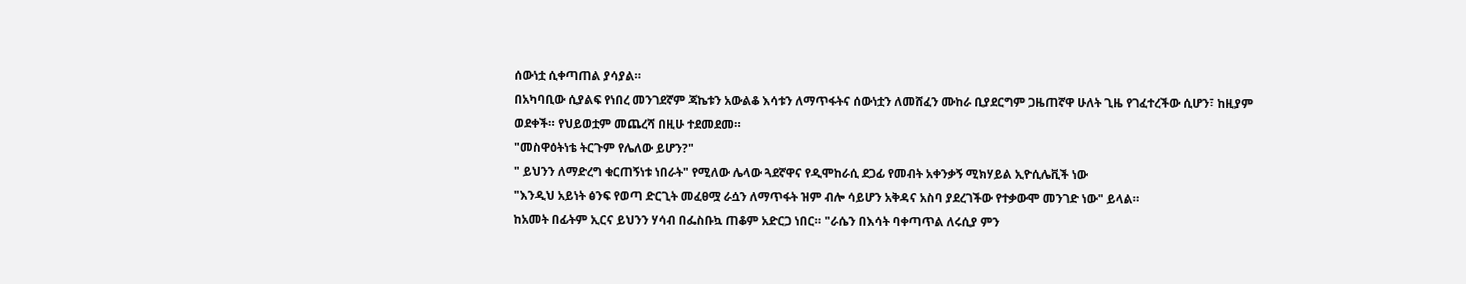ሰውነቷ ሲቀጣጠል ያሳያል።
በአካባቢው ሲያልፍ የነበረ መንገደኛም ጃኬቱን አውልቆ እሳቱን ለማጥፋትና ሰውነቷን ለመሸፈን ሙከራ ቢያደርግም ጋዜጠኛዋ ሁለት ጊዜ የገፈተረችው ሲሆን፣ ከዚያም ወደቀች። የህይወቷም መጨረሻ በዚሁ ተደመደመ።
"መስዋዕትነቴ ትርጉም የሌለው ይሆን?"
" ይህንን ለማድረግ ቁርጠኝነቱ ነበራት" የሚለው ሌላው ጓደኛዋና የዲሞከራሲ ደጋፊ የመብት አቀንቃኝ ሚክሃይል ኢዮሲሌቪች ነው
"እንዲህ አይነት ፅንፍ የወጣ ድርጊት መፈፀሟ ራሷን ለማጥፋት ዝም ብሎ ሳይሆን አቅዳና አስባ ያደረገችው የተቃውሞ መንገድ ነው" ይላል።
ከአመት በፊትም ኢርና ይህንን ሃሳብ በፌስቡኳ ጠቆም አድርጋ ነበር። "ራሴን በእሳት ባቀጣጥል ለሩሲያ ምን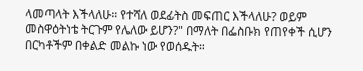ላመጣላት እችላለሁ። የተሻለ ወደፊትስ መፍጠር እችላለሁ? ወይም መስዋዕትነቴ ትርጉም የሌለው ይሆን?" በማለት በፌስቡክ የጠየቀች ሲሆን በርካቶችም በቀልድ መልኩ ነው የወሰዱት።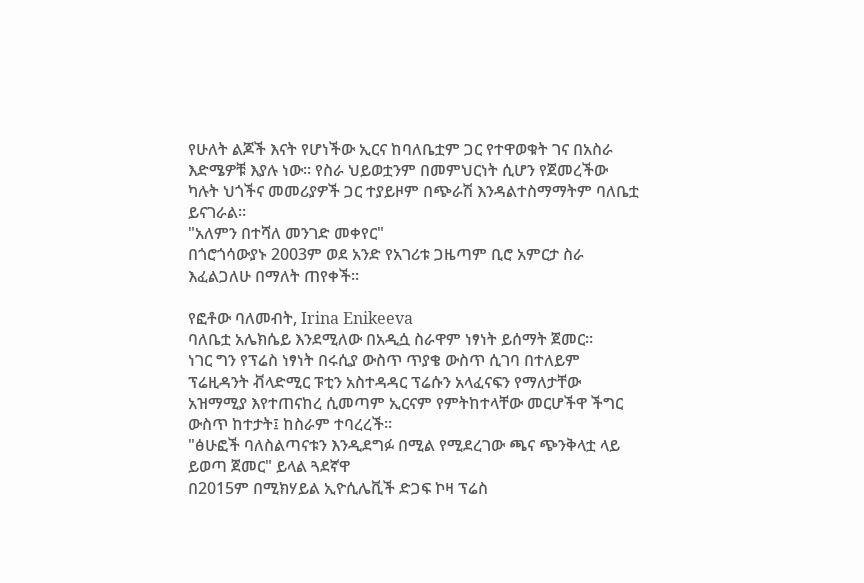የሁለት ልጆች እናት የሆነችው ኢርና ከባለቤቷም ጋር የተዋወቁት ገና በአስራ እድሜዎቹ እያሉ ነው። የስራ ህይወቷንም በመምህርነት ሲሆን የጀመረችው ካሉት ህጎችና መመሪያዎች ጋር ተያይዞም በጭራሽ እንዳልተስማማትም ባለቤቷ ይናገራል።
"አለምን በተሻለ መንገድ መቀየር"
በጎሮጎሳውያኑ 2003ም ወደ አንድ የአገሪቱ ጋዜጣም ቢሮ አምርታ ስራ እፈልጋለሁ በማለት ጠየቀች።

የፎቶው ባለመብት, Irina Enikeeva
ባለቤቷ አሌክሴይ እንደሚለው በአዲሷ ስራዋም ነፃነት ይሰማት ጀመር።
ነገር ግን የፕሬስ ነፃነት በሩሲያ ውስጥ ጥያቄ ውስጥ ሲገባ በተለይም ፕሬዚዳንት ቭላድሚር ፑቲን አስተዳዳር ፕሬሱን አላፈናፍን የማለታቸው አዝማሚያ እየተጠናከረ ሲመጣም ኢርናም የምትከተላቸው መርሆችዋ ችግር ውስጥ ከተታት፤ ከስራም ተባረረች።
"ፅሁፎች ባለስልጣናቱን እንዲደግፉ በሚል የሚደረገው ጫና ጭንቅላቷ ላይ ይወጣ ጀመር" ይላል ጓደኛዋ
በ2015ም በሚክሃይል ኢዮሲሌቪች ድጋፍ ኮዛ ፕሬስ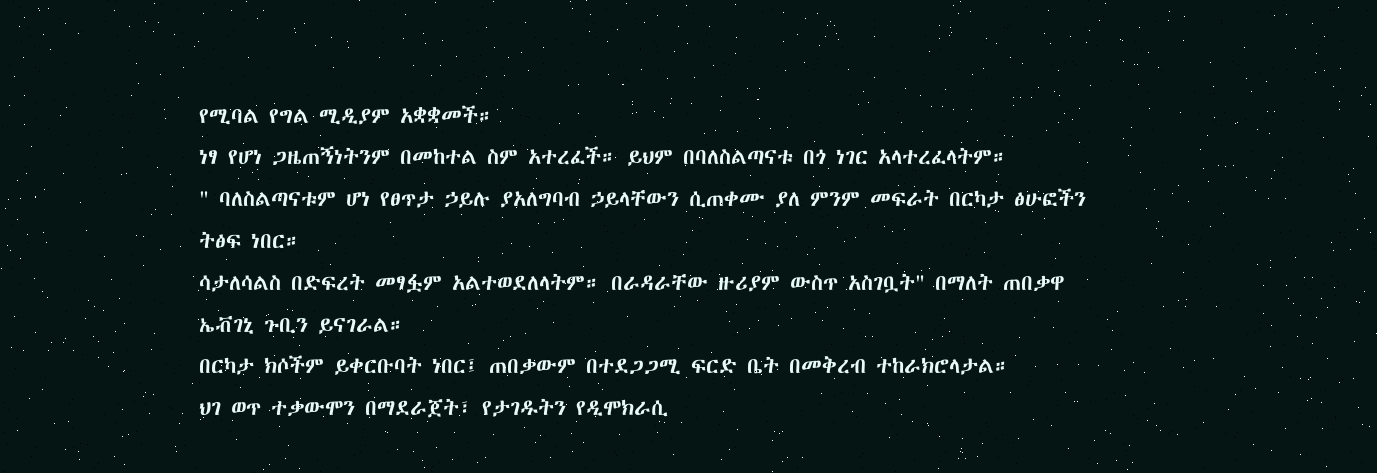የሚባል የግል ሚዲያም አቋቋመች።
ነፃ የሆነ ጋዜጠኝነትንም በመከተል ስም አተረፈች። ይህም በባለስልጣናቱ በጎ ነገር አላተረፈላትም።
" ባለስልጣናቱም ሆነ የፀጥታ ኃይሉ ያአለግባብ ኃይላቸውን ሲጠቀሙ ያለ ምንም መፍራት በርካታ ፅሁፎችን ትፅፍ ነበር።
ሳታለሳልስ በድፍረት መፃፏም አልተወደለላትም። በራዳራቸው ዙሪያም ውስጥ አስገቧት" በማለት ጠበቃዋ ኤቭገኒ ጉቢን ይናገራል።
በርካታ ክሶችም ይቀርቡባት ነበር፤ ጠበቃውም በተደጋጋሚ ፍርድ ቤት በመቅረብ ተከራክሮላታል።
ህገ ወጥ ተቃውሞን በማደራጀት፣ የታገዱትን የዲሞክራሲ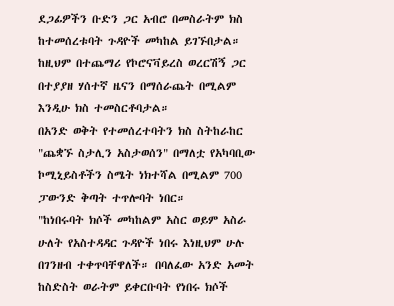ደጋፊዎችን ቡድን ጋር አብሮ በመስራትም ክስ ከተመሰረቱባት ጉዳዮች መካከል ይገኙበታል።
ከዚህም በተጨማሪ የኮሮናቫይረስ ወረርሽኝ ጋር በተያያዘ ሃሰተኛ ዜናን በማሰራጨት በሚልም እንዲሁ ክስ ተመስርቶባታል።
በአንድ ወቅት የተመሰረተባትን ክስ ስትከራከር "ጨቋኙ ስታሊን አስታወሰን" በማለቷ የአካባቢው ኮሚኒይስቶችን ስሜት ነክተሻል በሚልም 700 ፓውንድ ቅጣት ተጥሎባት ነበር።
"ከነበሩባት ክሶች መካከልም አስር ወይም አስራ ሁለት የአስተዳዳር ጉዳዮች ነበሩ እነዚህም ሁሉ በገንዘብ ተቀጥባቸዋለች። በባለፈው አንድ አመት ከስድስት ወራትም ይቀርቡባት የነበሩ ክሶች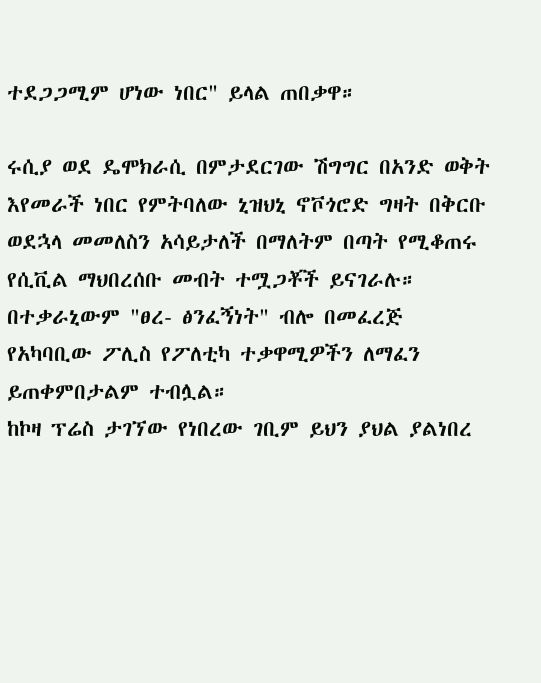ተደጋጋሚም ሆነው ነበር" ይላል ጠበቃዋ።

ሩሲያ ወደ ዴሞክራሲ በምታደርገው ሽግግር በአንድ ወቅት እየመራች ነበር የምትባለው ኒዝህኒ ኖቮጎሮድ ግዛት በቅርቡ ወደኋላ መመለስን አሳይታለች በማለትም በጣት የሚቆጠሩ የሲቪል ማህበረሰቡ መብት ተሟጋቾች ይናገራሉ።
በተቃራኒውም "ፀረ- ፅንፈኝነት" ብሎ በመፈረጅ የአካባቢው ፖሊስ የፖለቲካ ተቃዋሚዎችን ለማፈን ይጠቀምበታልም ተብሏል።
ከኮዛ ፕሬስ ታገኘው የነበረው ገቢም ይህን ያህል ያልነበረ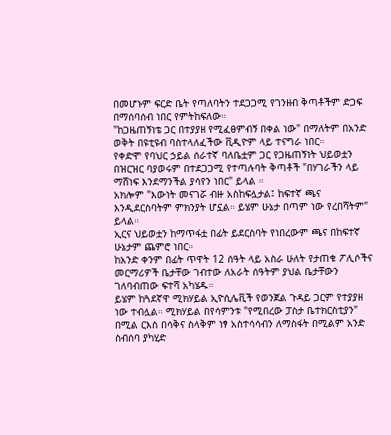በመሆኑም ፍርድ ቤት የጣለባትን ተደጋጋሚ የገንዘብ ቅጣቶችም ድጋፍ በማሰባሰብ ነበር የምትከፍለው።
"ከጋዜጠኝነቴ ጋር በተያያዘ የሚፈፀምብኝ በቀል ነው" በማለትም በአንድ ወቅት በዩቲዩብ ባስተላለፈችው ቪዲዮም ላይ ተናግራ ነበር።
የቀድሞ የባህር ኃይል ሰራተኛ ባለቤቷም ጋር የጋዜጠኝነት ህይወቷን በዝርዝር ባያወሩም በተደጋጋሚ የተጣሉባት ቅጣቶች "በሃገራችን ላይ ማሸነፍ እንደማንችል ያሳየን ነበር" ይላል ።
አክሎም "እውነት መናገሯ ብዙ አስከፍሏታል፤ ከፍተኛ ጫና እንዲደርስባትም ምክንያት ሆኗል። ይሄም ሁኔታ በጣም ነው የረበሻትም" ይላል።
ኢርና ህይወቷን ከማጥፋቷ በፊት ይደርስባት የነበረውም ጫና በከፍተኛ ሁኔታም ጨምሮ ነበር።
ከአንድ ቀንም በፊት ጥዋት 12 ሰዓት ላይ አስራ ሁለት የታጠቁ ፖሊሶችና መርማሪዎች ቤታቸው ገብተው ለአራት ሰዓትም ያህል ቤታቸውን ገለባብጠው ፍተሻ አካሄዱ።
ይሄም ከጓደኛዋ ሚክሃይል ኢዮሲሌቪች የወንጀል ጉዳይ ጋርም የተያያዘ ነው ተብሏል። ሚክሃይል በየሳምንቱ "የሚበረው ፓስታ ቤተክርስቲያን" በሚል ርእስ በሳቅና ስላቅም ነፃ አስተሳሳብን ለማስፋት በሚልም አንድ ስብሰባ ያካሂድ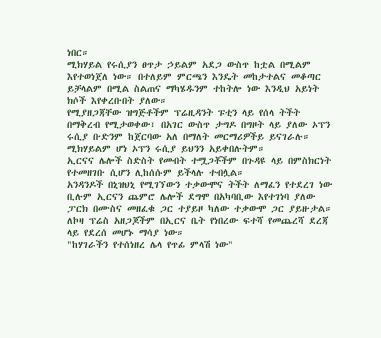ነበር።
ሚክሃይል የሩሲያን ፀጥታ ኃይልም አደጋ ውስጥ ከቷል በሚልም እየተወነጀለ ነው። በተለይም ምርጫን እንዴት መከታተልና መቆጣር ይቻላልም በሚል ስልጠና ማካሄዱንም ተከትሎ ነው እንዲህ አይነት ክሶች እየቀረቡበት ያለው።
የሚያዘጋጃቸው ዝግጅቶችም ፕሬዚዳንት ፑቲን ላይ የሰላ ትችት በማቅረብ የሚታወቀው፣ በአገር ውስጥ ታግዶ በግዞት ላይ ያለው ኦፕን ሩሲያ ቡድንም ከጀርባው አለ በማለት መርማሪዎችይ ይናገራሉ።
ሚክሃይልም ሆነ ኦፕን ሩሲያ ይህንን አይቀበሉትም።
ኢርናና ሌሎች ስድስት የመብት ተሟጋቾችም በጉዳዩ ላይ በምስክርነት የተመዘገቡ ሲሆን ሊከሰሱም ይችላሉ ተብሏል።
አንዳንዶች በኒዝህኒ የሚገኘውን ተቃውሞና ትችት ለማፈን የተደረገ ነው ቢሉም ኢርናን ጨምሮ ሌሎች ደግሞ በአካባቢው እየተገነባ ያለው ፓርክ በሙስና መዘፈቁ ጋር ተያይዞ ካለው ተቃውሞ ጋር ያይዙታል።
ለኮዛ ፕሬስ አዘጋጆችም በኢርና ቤት የነበረው ፍተሻ የመጨረሻ ደረጃ ላይ የደረሰ መሆኑ ማሳያ ነው።
"ከሃገራችን የተሰነዘረ ሌላ የጥፊ ምላሽ ነው"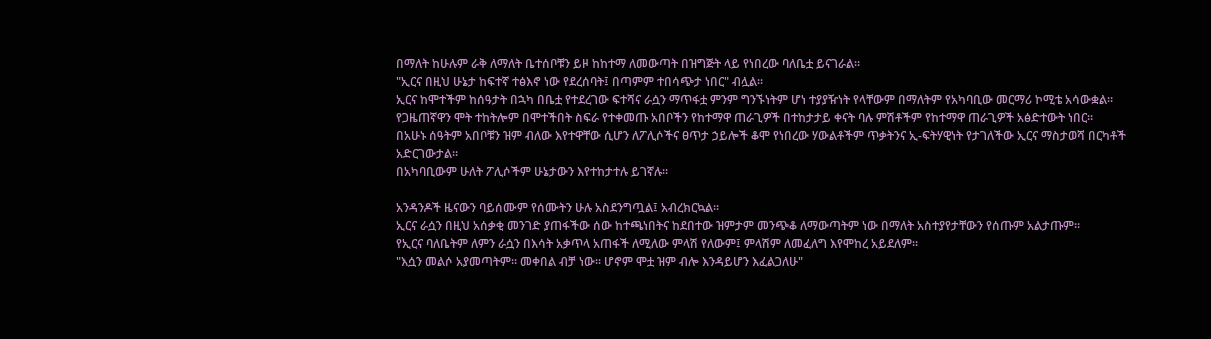በማለት ከሁሉም ራቅ ለማለት ቤተሰቦቹን ይዞ ከከተማ ለመውጣት በዝግጅት ላይ የነበረው ባለቤቷ ይናገራል።
"ኢርና በዚህ ሁኔታ ከፍተኛ ተፅእኖ ነው የደረሰባት፤ በጣምም ተበሳጭታ ነበር" ብሏል።
ኢርና ከሞተችም ከሰዓታት በኋካ በቤቷ የተደረገው ፍተሻና ራሷን ማጥፋቷ ምንም ግንኙነትም ሆነ ተያያዥነት የላቸውም በማለትም የአካባቢው መርማሪ ኮሚቴ አሳውቋል።
የጋዜጠኛዋን ሞት ተከትሎም በሞተችበት ስፍራ የተቀመጡ አበቦችን የከተማዋ ጠራጊዎች በተከታታይ ቀናት ባሉ ምሽቶችም የከተማዋ ጠራጊዎች አፅድተውት ነበር።
በአሁኑ ሰዓትም አበቦቹን ዝም ብለው እየተዋቸው ሲሆን ለፖሊሶችና ፀጥታ ኃይሎች ቆሞ የነበረው ሃውልቶችም ጥቃትንና ኢ-ፍትሃዊነት የታገለችው ኢርና ማስታወሻ በርካቶች አድርገውታል።
በአካባቢውም ሁለት ፖሊሶችም ሁኔታውን እየተከታተሉ ይገኛሉ።

አንዳንዶች ዜናውን ባይሰሙም የሰሙትን ሁሉ አስደንግጧል፤ አብረክርኳል።
ኢርና ራሷን በዚህ አሰቃቂ መንገድ ያጠፋችው ሰው ከተጫነበትና ከደበተው ዝምታም መንጭቆ ለማውጣትም ነው በማለት አስተያየታቸውን የሰጡም አልታጡም።
የኢርና ባለቤትም ለምን ራሷን በእሳት አቃጥላ አጠፋች ለሚለው ምላሽ የለውም፤ ምላሽም ለመፈለግ እየሞከረ አይደለም።
"እሷን መልሶ አያመጣትም። መቀበል ብቻ ነው። ሆኖም ሞቷ ዝም ብሎ እንዳይሆን እፈልጋለሁ"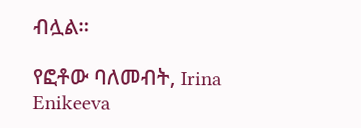ብሏል።

የፎቶው ባለመብት, Irina Enikeeva